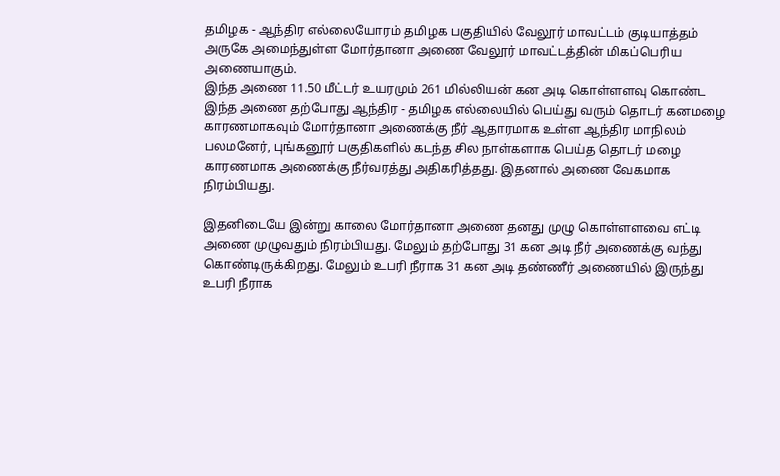தமிழக - ஆந்திர எல்லையோரம் தமிழக பகுதியில் வேலூர் மாவட்டம் குடியாத்தம் அருகே அமைந்துள்ள மோர்தானா அணை வேலூர் மாவட்டத்தின் மிகப்பெரிய அணையாகும்.
இந்த அணை 11.50 மீட்டர் உயரமும் 261 மில்லியன் கன அடி கொள்ளளவு கொண்ட இந்த அணை தற்போது ஆந்திர - தமிழக எல்லையில் பெய்து வரும் தொடர் கனமழை காரணமாகவும் மோர்தானா அணைக்கு நீர் ஆதாரமாக உள்ள ஆந்திர மாநிலம் பலமனேர், புங்கனூர் பகுதிகளில் கடந்த சில நாள்களாக பெய்த தொடர் மழை காரணமாக அணைக்கு நீர்வரத்து அதிகரித்தது. இதனால் அணை வேகமாக நிரம்பியது.

இதனிடையே இன்று காலை மோர்தானா அணை தனது முழு கொள்ளளவை எட்டி அணை முழுவதும் நிரம்பியது. மேலும் தற்போது 31 கன அடி நீர் அணைக்கு வந்து கொண்டிருக்கிறது. மேலும் உபரி நீராக 31 கன அடி தண்ணீர் அணையில் இருந்து உபரி நீராக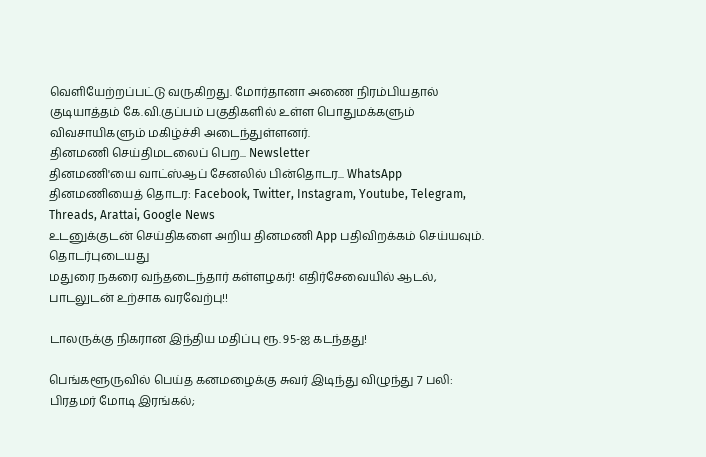வெளியேற்றப்பட்டு வருகிறது. மோர்தானா அணை நிரம்பியதால் குடியாத்தம் கே.வி.குப்பம் பகுதிகளில் உள்ள பொதுமக்களும் விவசாயிகளும் மகிழ்ச்சி அடைந்துள்ளனர்.
தினமணி செய்திமடலைப் பெற... Newsletter
தினமணி'யை வாட்ஸ்ஆப் சேனலில் பின்தொடர... WhatsApp
தினமணியைத் தொடர: Facebook, Twitter, Instagram, Youtube, Telegram, Threads, Arattai, Google News
உடனுக்குடன் செய்திகளை அறிய தினமணி App பதிவிறக்கம் செய்யவும்.
தொடர்புடையது
மதுரை நகரை வந்தடைந்தார் கள்ளழகர்! எதிர்சேவையில் ஆடல், பாடலுடன் உற்சாக வரவேற்பு!!

டாலருக்கு நிகரான இந்திய மதிப்பு ரூ. 95-ஐ கடந்தது!

பெங்களூருவில் பெய்த கனமழைக்கு சுவர் இடிந்து விழுந்து 7 பலி: பிரதமர் மோடி இரங்கல்;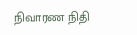நிவாரண நிதி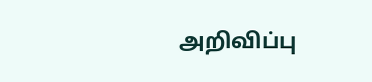அறிவிப்பு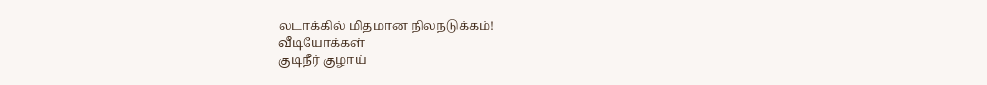லடாக்கில் மிதமான நிலநடுக்கம்!
வீடியோக்கள்
குடிநீர் குழாய்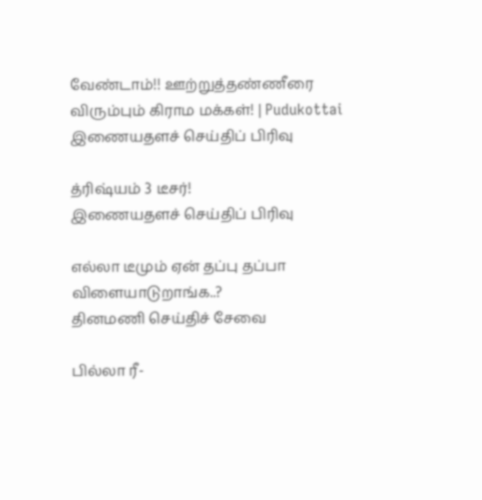வேண்டாம்!! ஊற்றுத்தண்ணீரை விரும்பும் கிராம மக்கள்! | Pudukottai
இணையதளச் செய்திப் பிரிவு

த்ரிஷ்யம் 3 டீசர்!
இணையதளச் செய்திப் பிரிவு

எல்லா டீமும் ஏன் தப்பு தப்பா விளையாடுறாங்க..?
தினமணி செய்திச் சேவை

பில்லா ரீ-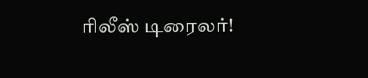ரிலீஸ் டிரைலர்!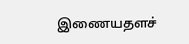இணையதளச்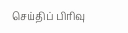செய்திப் பிரிவு